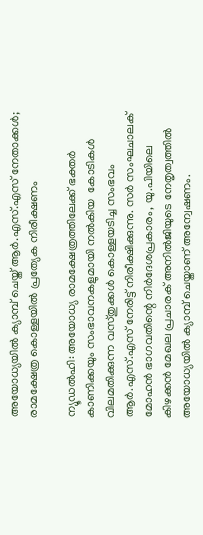അയോധ്യയിൽ ക്യാമ്പ് ചെയ്ത് ആർ.എസ്.എസ് നേതാക്കൾ; രാമക്ഷേത്ര കൊള്ളയിൽ പ്രത്യേക നിരീക്ഷണം

ന്യൂഡൽഹി: അയോധ്യ രാമക്ഷേത്രത്തിലേക്ക് ഭക്തർ കാണിക്കയും സംഭാവനകളുമായി നൽകിയ  കോടികൾ വിലമതിക്കുന്ന വസ്തുക്കൾ കൊള്ളയടിച്ച സംഭവം ആർ.എസ്.എസ് നേരിട്ട് നിരീക്ഷിക്കുന്നു. സർ സംഘചാലക് മോഹൻ ഭാഗവതിന്റെ നിർദേശപ്രകാരം, യു.പിയിലെ കിഴക്കൻ മേഖല പ്രചാരക് അനിൽജിയുടെ നേതൃത്വത്തിൽ അയോധ്യയിൽ ക്യാമ്പ് ചെയ്താണ് അന്വേഷണം.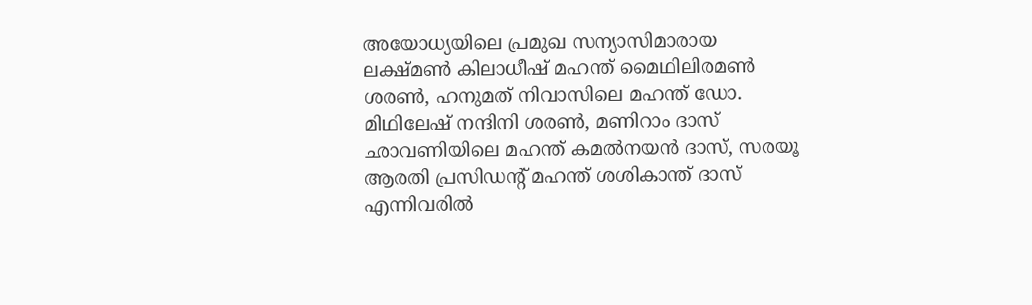അയോധ്യയിലെ പ്രമുഖ സന്യാസിമാരായ ലക്ഷ്മൺ കിലാധീഷ് മഹന്ത് മൈഥിലിരമൺ ശരൺ, ഹനുമത് നിവാസിലെ മഹന്ത് ഡോ. മിഥിലേഷ് നന്ദിനി ശരൺ, മണിറാം ദാസ് ഛാവണിയിലെ മഹന്ത് കമൽനയൻ ദാസ്, സരയൂ ആരതി പ്രസിഡന്റ് മഹന്ത് ശശികാന്ത് ദാസ് എന്നിവരിൽ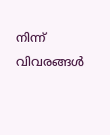നിന്ന് വിവരങ്ങൾ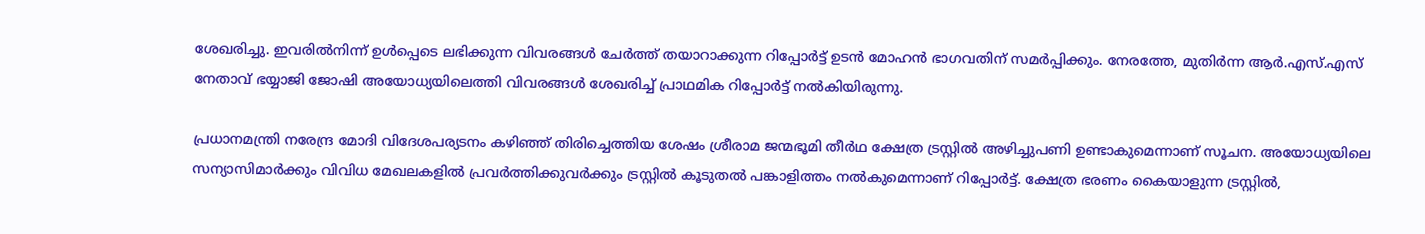ശേഖരിച്ചു. ഇവരിൽനിന്ന് ഉൾപ്പെടെ ലഭിക്കുന്ന വിവരങ്ങൾ ചേർത്ത് തയാറാക്കുന്ന റിപ്പോർട്ട് ഉടൻ മോഹൻ ഭാഗവതിന് സമർപ്പിക്കും. നേരത്തേ, മുതിർന്ന ആർ.എസ്.എസ് നേതാവ് ഭയ്യാജി ജോഷി അയോധ്യയിലെത്തി വിവരങ്ങൾ ശേഖരിച്ച് പ്രാഥമിക റിപ്പോർട്ട് നൽകിയിരുന്നു.

പ്രധാനമന്ത്രി നരേന്ദ്ര മോദി വിദേശപര്യടനം കഴിഞ്ഞ് തിരിച്ചെത്തിയ ശേഷം ശ്രീരാമ ജന്മഭൂമി തീർഥ ക്ഷേത്ര ട്രസ്റ്റിൽ അഴിച്ചുപണി ഉണ്ടാകുമെന്നാണ് സൂചന. അയോധ്യയിലെ സന്യാസിമാർക്കും വിവിധ മേഖലകളിൽ പ്രവർത്തിക്കുവർക്കും ട്രസ്റ്റിൽ കൂടുതൽ പങ്കാളിത്തം നൽകുമെന്നാണ് റിപ്പോർട്ട്. ക്ഷേത്ര ഭരണം കൈയാളുന്ന ട്രസ്റ്റിൽ,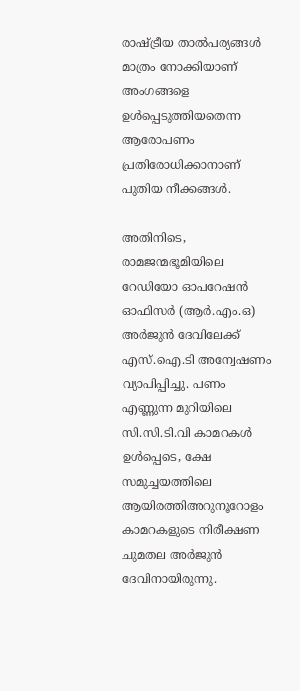രാഷ്ട്രീയ താൽപര്യങ്ങൾ മാത്രം നോക്കിയാണ് അംഗങ്ങളെ ഉൾപ്പെടുത്തിയതെന്ന ആരോപണം പ്രതിരോധിക്കാനാണ് പുതിയ നീക്കങ്ങൾ.

അതിനിടെ, രാമജന്മഭൂമിയിലെ റേഡിയോ ഓപറേഷൻ ഓഫിസർ (ആർ.എം.ഒ) അർജുൻ ദേവിലേക്ക് എസ്.ഐ.ടി അന്വേഷണം വ്യാപിപ്പിച്ചു. പണം എണ്ണുന്ന മുറിയിലെ സി.സി.ടി.വി കാമറകൾ ഉൾപ്പെടെ, ക്ഷേ സമുച്ചയത്തിലെ ആയിരത്തിഅറുനൂറോളം കാമറകളുടെ നിരീക്ഷണ ചുമതല അർജുൻ ദേവിനായിരുന്നു.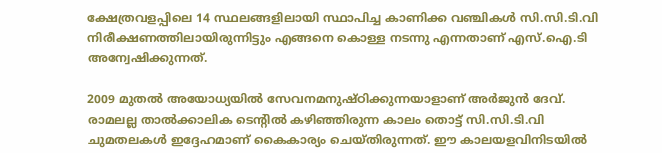ക്ഷേത്രവളപ്പിലെ 14 സ്ഥലങ്ങളിലായി സ്ഥാപിച്ച കാണിക്ക വഞ്ചികൾ സി.സി.ടി.വി നിരീക്ഷണത്തിലായിരുന്നിട്ടും എങ്ങനെ കൊള്ള നടന്നു എന്നതാണ് എസ്.ഐ.ടി അന്വേഷിക്കുന്നത്.

2009 മുതൽ അയോധ്യയിൽ സേവനമനുഷ്ഠിക്കുന്നയാളാണ് അർജുൻ ദേവ്. രാമലല്ല താൽക്കാലിക ടെന്റിൽ കഴിഞ്ഞിരുന്ന കാലം തൊട്ട് സി.സി.ടി.വി ചുമതലകൾ ഇദ്ദേഹമാണ് കൈകാര്യം ചെയ്തിരുന്നത്. ഈ കാലയളവിനിടയിൽ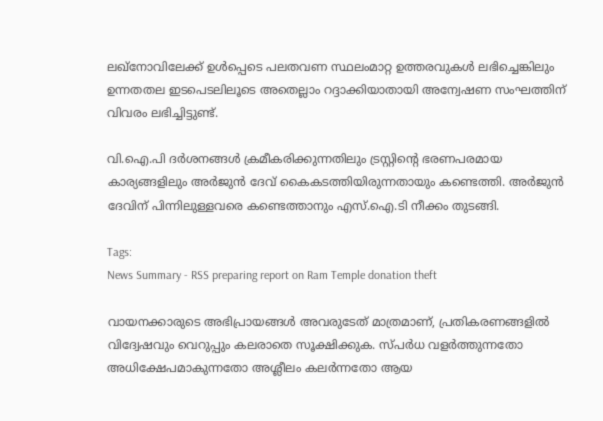ലഖ്‌നോവിലേക്ക് ഉൾപ്പെടെ പലതവണ സ്ഥലംമാറ്റ ഉത്തരവുകൾ ലഭിച്ചെങ്കിലും ഉന്നതതല ഇടപെടലിലൂടെ അതെല്ലാം റദ്ദാക്കിയാതായി അന്വേഷണ സംഘത്തിന് വിവരം ലഭിച്ചിട്ടുണ്ട്.

വി.ഐ.പി ദർശനങ്ങൾ ക്രമീകരിക്കുന്നതിലും ട്രസ്റ്റിന്റെ ഭരണപരമായ കാര്യങ്ങളിലും അർജുൻ ദേവ് കൈകടത്തിയിരുന്നതായും കണ്ടെത്തി. അർജുൻ ദേവിന് പിന്നിലുള്ളവരെ കണ്ടെത്താനും എസ്.ഐ.ടി നീക്കം തുടങ്ങി.

Tags:
News Summary - RSS preparing report on Ram Temple donation theft

വായനക്കാരുടെ അഭിപ്രായങ്ങള്‍ അവരുടേത് മാത്രമാണ്, പ്രതികരണങ്ങളിൽ വിദ്വേഷവും വെറുപ്പും കലരാതെ സൂക്ഷിക്കുക. സ്പർധ വളർത്തുന്നതോ അധിക്ഷേപമാകുന്നതോ അശ്ലീലം കലർന്നതോ ആയ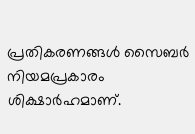പ്രതികരണങ്ങൾ സൈബർ നിയമപ്രകാരം ശിക്ഷാർഹമാണ്.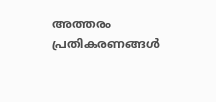അത്തരം പ്രതികരണങ്ങൾ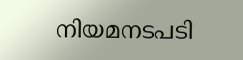നിയമനടപടി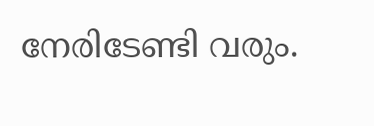നേരിടേണ്ടി വരും.